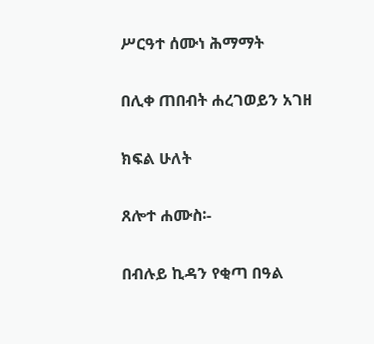ሥርዓተ ሰሙነ ሕማማት

በሊቀ ጠበብት ሐረገወይን አገዘ

ክፍል ሁለት

ጸሎተ ሐሙስ፡-

በብሉይ ኪዳን የቂጣ በዓል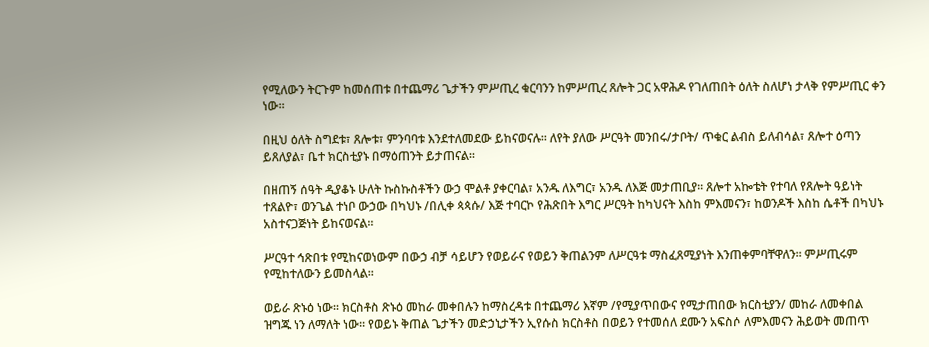የሚለውን ትርጉም ከመሰጠቱ በተጨማሪ ጌታችን ምሥጢረ ቁርባንን ከምሥጢረ ጸሎት ጋር አዋሕዶ የገለጠበት ዕለት ስለሆነ ታላቅ የምሥጢር ቀን ነው፡፡

በዚህ ዕለት ስግደቱ፣ ጸሎቱ፣ ምንባባቱ እንደተለመደው ይከናወናሉ፡፡ ለየት ያለው ሥርዓት መንበሩ/ታቦት/ ጥቁር ልብስ ይለብሳል፣ ጸሎተ ዕጣን ይጸለያል፣ ቤተ ክርስቲያኑ በማዕጠንት ይታጠናል፡፡

በዘጠኝ ሰዓት ዲያቆኑ ሁለት ኩስኩስቶችን ውኃ ሞልቶ ያቀርባል፣ አንዱ ለእግር፣ አንዱ ለእጅ መታጠቢያ፡፡ ጸሎተ አኰቴት የተባለ የጸሎት ዓይነት ተጸልዮ፣ ወንጌል ተነቦ ውኃው በካህኑ /በሊቀ ጳጳሱ/ እጅ ተባርኮ የሕጽበት እግር ሥርዓት ከካህናት እስከ ምእመናን፣ ከወንዶች እስከ ሴቶች በካህኑ አስተናጋጅነት ይከናወናል፡፡

ሥርዓተ ኅጽበቱ የሚከናወነውም በውኃ ብቻ ሳይሆን የወይራና የወይን ቅጠልንም ለሥርዓቱ ማስፈጸሚያነት እንጠቀምባቸዋለን፡፡ ምሥጢሩም የሚከተለውን ይመስላል፡፡

ወይራ ጽኑዕ ነው፡፡ ክርስቶስ ጽኑዕ መከራ መቀበሉን ከማስረዳቱ በተጨማሪ እኛም /የሚያጥበውና የሚታጠበው ክርስቲያን/ መከራ ለመቀበል ዝግጁ ነን ለማለት ነው፡፡ የወይኑ ቅጠል ጌታችን መድኃኒታችን ኢየሱስ ክርስቶስ በወይን የተመሰለ ደሙን አፍስሶ ለምእመናን ሕይወት መጠጥ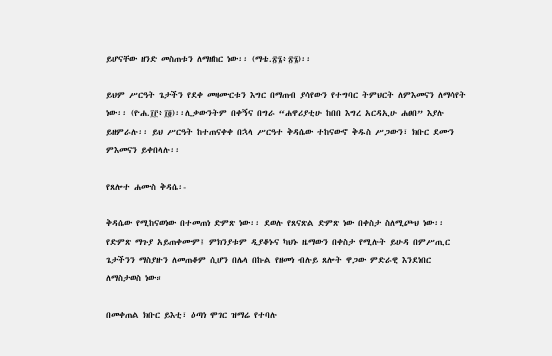ይሆናቸው ዘንድ መስጠቱን ለማዘከር ነው፡፡ (ማቴ.፳፮፥፳፮)፡፡

ይህም ሥርዓት ጌታችን የደቀ መዛሙርቱን እግር በማጠብ ያሳየውን የተግባር ትምህርት ለምእመናን ለማሳየት ነው፡፡ (ዮሐ.፲፫፥፲፬)፡፡ሊቃውንትም በቀኝና በግራ “ሐዋሪያቲሁ ከበበ እግረ አርዳኢሁ ሐፀበ” እያሉ ይዘምራሉ፡፡ ይህ ሥርዓት ከተጠናቀቀ በኋላ ሥርዓተ ቅዳሴው ተከናውኖ ቅዱስ ሥጋውን፣ ክቡር ደሙን ምእመናን ይቀበላሉ፡፡

የጸሎተ ሐሙስ ቅዳሴ፡-

ቅዳሴው የሚከናወነው በተመጠነ ድምጽ ነው፡፡ ደወሉ የጸናጽል ድምጽ ነው በቀስታ ስለሚጮህ ነው፡፡ የድምጽ ማጉያ አይጠቀሙም፤ ምክንያቱም ዲያቆኑና ካህኑ ዜማውን በቀስታ የሚሉት ይሁዳ በምሥጢር ጌታችንን ማስያዙን ለመጠቆም ሲሆን በሌላ በኩል የዘመነ ብሉይ ጸሎት ዋጋው ምድራዊ እንደነበር ለማስታወስ ነው።

በመቀጠል ክቡር ይእቲ፣ ዕጣነ ሞገር ዝማሬ የተባሉ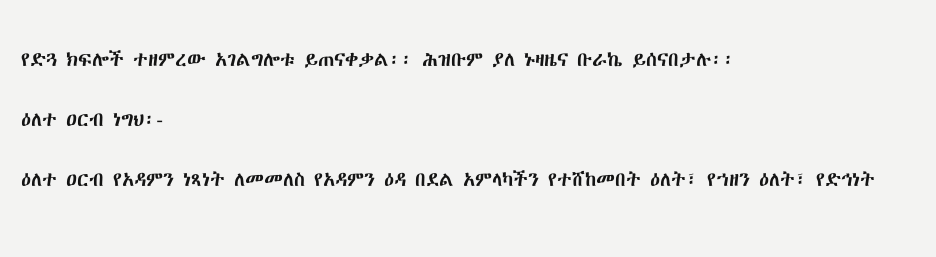የድጓ ክፍሎች ተዘምረው አገልግሎቱ ይጠናቀቃል፡፡ ሕዝቡም ያለ ኑዛዜና ቡራኬ ይሰናበታሉ፡፡

ዕለተ ዐርብ ነግህ፡-

ዕለተ ዐርብ የአዳምን ነጻነት ለመመለስ የአዳምን ዕዳ በደል አምላካችን የተሸከመበት ዕለት፣ የኀዘን ዕለት፣ የድኅነት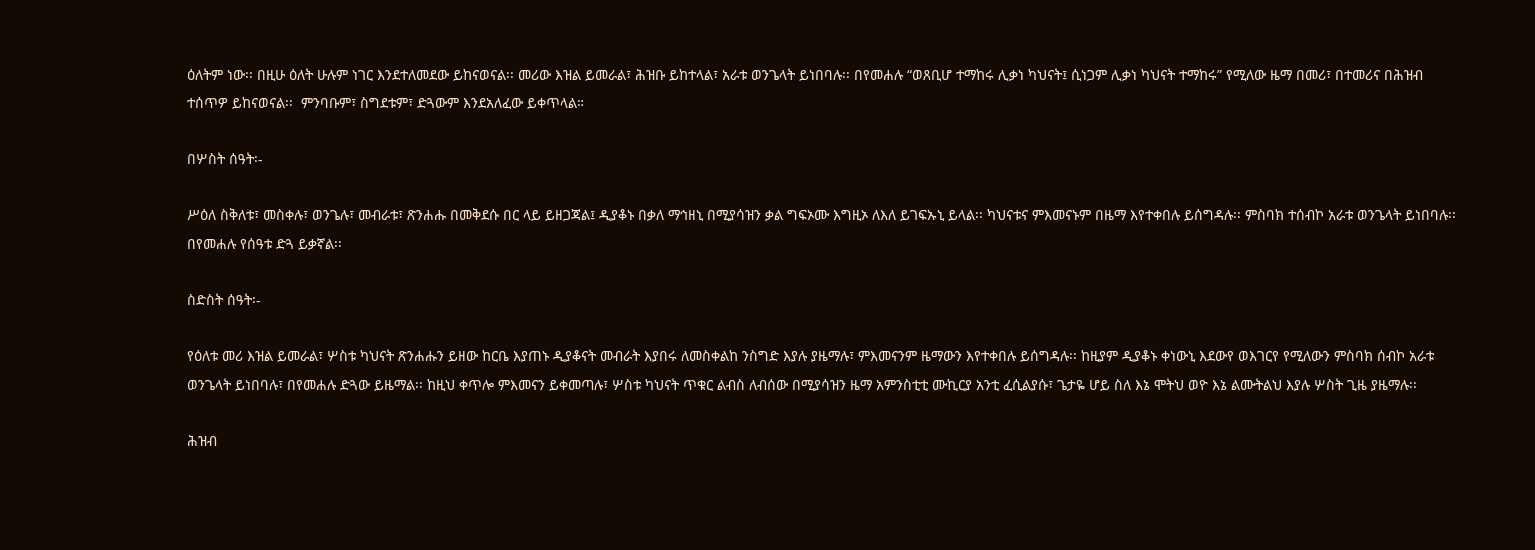ዕለትም ነው፡፡ በዚሁ ዕለት ሁሉም ነገር እንደተለመደው ይከናወናል፡፡ መሪው እዝል ይመራል፣ ሕዝቡ ይከተላል፣ አራቱ ወንጌላት ይነበባሉ፡፡ በየመሐሉ “ወጸቢሆ ተማከሩ ሊቃነ ካህናት፤ ሲነጋም ሊቃነ ካህናት ተማከሩ” የሚለው ዜማ በመሪ፣ በተመሪና በሕዝብ ተሰጥዎ ይከናወናል፡፡  ምንባቡም፣ ስግደቱም፣ ድጓውም እንደአለፈው ይቀጥላል።

በሦስት ሰዓት፡-

ሥዕለ ስቅለቱ፣ መስቀሉ፣ ወንጌሉ፣ መብራቱ፣ ጽንሐሑ በመቅደሱ በር ላይ ይዘጋጃል፤ ዲያቆኑ በቃለ ማኅዘኒ በሚያሳዝን ቃል ግፍኦሙ እግዚኦ ለእለ ይገፍኡኒ ይላል፡፡ ካህናቱና ምእመናኑም በዜማ እየተቀበሉ ይሰግዳሉ፡፡ ምስባክ ተሰብኮ አራቱ ወንጌላት ይነበባሉ፡፡ በየመሐሉ የሰዓቱ ድጓ ይቃኛል፡፡

ስድስት ሰዓት፡-

የዕለቱ መሪ እዝል ይመራል፣ ሦስቱ ካህናት ጽንሐሑን ይዘው ከርቤ እያጠኑ ዲያቆናት መብራት እያበሩ ለመስቀልከ ንስግድ እያሉ ያዜማሉ፣ ምእመናንም ዜማውን እየተቀበሉ ይሰግዳሉ፡፡ ከዚያም ዲያቆኑ ቀነውኒ እደውየ ወእገርየ የሚለውን ምስባክ ሰብኮ አራቱ ወንጌላት ይነበባሉ፣ በየመሐሉ ድጓው ይዜማል፡፡ ከዚህ ቀጥሎ ምእመናን ይቀመጣሉ፣ ሦስቱ ካህናት ጥቁር ልብስ ለብሰው በሚያሳዝን ዜማ አምንስቲቲ ሙኪርያ አንቲ ፈሲልያሱ፣ ጌታዬ ሆይ ስለ እኔ ሞትህ ወዮ እኔ ልሙትልህ እያሉ ሦስት ጊዜ ያዜማሉ፡፡

ሕዝብ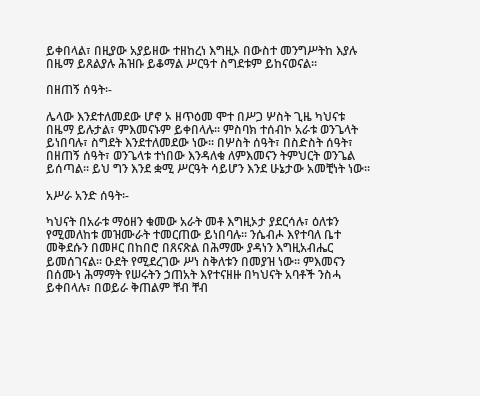ይቀበላል፣ በዚያው አያይዘው ተዘከረነ እግዚኦ በውስተ መንግሥትከ እያሉ በዜማ ይጸልያሉ ሕዝቡ ይቆማል ሥርዓተ ስግደቱም ይከናወናል፡፡

በዘጠኝ ሰዓት፡-

ሌላው እንደተለመደው ሆኖ ኦ ዘጥዕመ ሞተ በሥጋ ሦስት ጊዜ ካህናቱ በዜማ ይሉታል፣ ምእመናኑም ይቀበላሉ፡፡ ምስባክ ተሰብኮ አራቱ ወንጌላት ይነበባሉ፣ ስግደት እንደተለመደው ነው፡፡ በሦስት ሰዓት፣ በስድስት ሰዓት፣ በዘጠኝ ሰዓት፣ ወንጌላቱ ተነበው እንዳለቁ ለምእመናን ትምህርት ወንጌል ይሰጣል፡፡ ይህ ግን እንደ ቋሚ ሥርዓት ሳይሆን እንደ ሁኔታው አመቺነት ነው፡፡

አሥራ አንድ ሰዓት፡-

ካህናት በአራቱ ማዕዘን ቁመው አራት መቶ እግዚኦታ ያደርሳሉ፣ ዕለቱን የሚመለከቱ መዝሙራት ተመርጠው ይነበባሉ፡፡ ንሴብሖ እየተባለ ቤተ መቅደሱን በመዞር በከበሮ በጸናጽል በሕማሙ ያዳነን እግዚአብሔር ይመሰገናል፡፡ ዑደት የሚደረገው ሥነ ስቅለቱን በመያዝ ነው፡፡ ምእመናን በሰሙነ ሕማማት የሠሩትን ኃጠአት እየተናዘዙ በካህናት አባቶች ንስሓ ይቀበላሉ፣ በወይራ ቅጠልም ቸብ ቸብ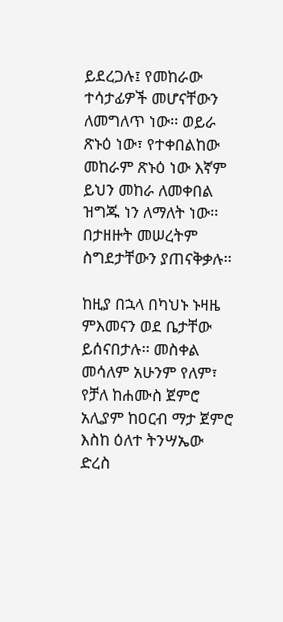ይደረጋሉ፤ የመከራው ተሳታፊዎች መሆናቸውን ለመግለጥ ነው፡፡ ወይራ ጽኑዕ ነው፣ የተቀበልከው መከራም ጽኑዕ ነው እኛም ይህን መከራ ለመቀበል ዝግጁ ነን ለማለት ነው፡፡ በታዘዙት መሠረትም ስግደታቸውን ያጠናቅቃሉ፡፡

ከዚያ በኋላ በካህኑ ኑዛዜ ምእመናን ወደ ቤታቸው ይሰናበታሉ፡፡ መስቀል መሳለም አሁንም የለም፣ የቻለ ከሐሙስ ጀምሮ አሊያም ከዐርብ ማታ ጀምሮ እስከ ዕለተ ትንሣኤው ድረስ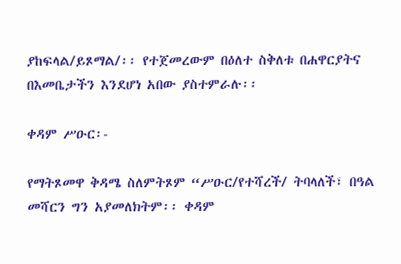ያከፍላል/ይጾማል/፡፡ የተጀመረውም በዕለተ ስቅለቱ በሐዋርያትና በእመቤታችን እንደሆነ አበው ያስተምራሉ፡፡

ቀዳም ሥዑር፡-

የማትጾመዋ ቅዳሜ ስለምትጾም “ሥዑር/የተሻረች/ ትባላለች፣ በዓል መሻርን ግን አያመለክትም፡፡ ቀዳም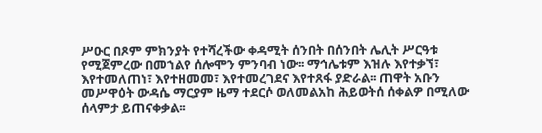ሥዑር በጾም ምክንያት የተሻረችው ቀዳሚት ሰንበት በሰንበት ሌሊት ሥርዓቱ የሚጀምረው በመኀልየ ሰሎሞን ምንባብ ነው፡፡ ማኅሌቱም እዝሉ እየተቃኘ፣ እየተመለጠነ፣ እየተዘመመ፣ እየተመረገደና እየተጸፋ ያድራል፡፡ ጠዋት አቡን መሥዋዕት ውዳሴ ማርያም ዜማ ተደርሶ ወለመልአከ ሕይወትሰ ሰቀልዎ በሚለው ሰላምታ ይጠናቀቃል፡፡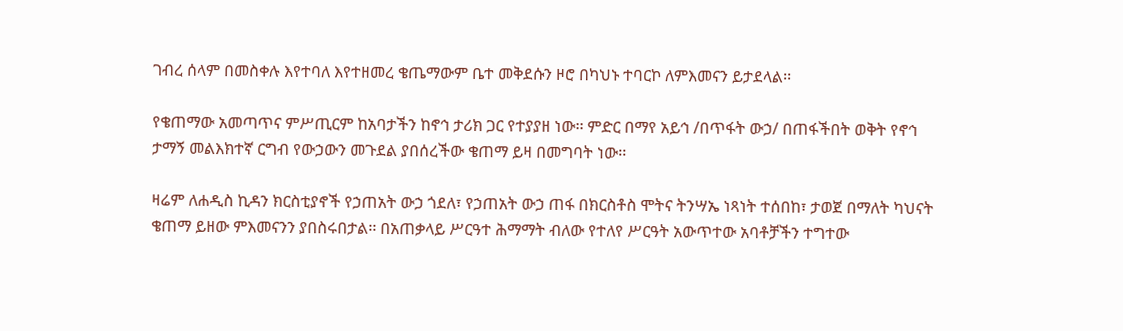ገብረ ሰላም በመስቀሉ እየተባለ እየተዘመረ ቄጤማውም ቤተ መቅደሱን ዞሮ በካህኑ ተባርኮ ለምእመናን ይታደላል፡፡

የቄጠማው አመጣጥና ምሥጢርም ከአባታችን ከኖኅ ታሪክ ጋር የተያያዘ ነው፡፡ ምድር በማየ አይኅ /በጥፋት ውኃ/ በጠፋችበት ወቅት የኖኅ ታማኝ መልእክተኛ ርግብ የውኃውን መጉደል ያበሰረችው ቄጠማ ይዛ በመግባት ነው፡፡

ዛሬም ለሐዲስ ኪዳን ክርስቲያኖች የኃጠአት ውኃ ጎደለ፣ የኃጠአት ውኃ ጠፋ በክርስቶስ ሞትና ትንሣኤ ነጻነት ተሰበከ፣ ታወጀ በማለት ካህናት ቄጠማ ይዘው ምእመናንን ያበስሩበታል፡፡ በአጠቃላይ ሥርዓተ ሕማማት ብለው የተለየ ሥርዓት አውጥተው አባቶቻችን ተግተው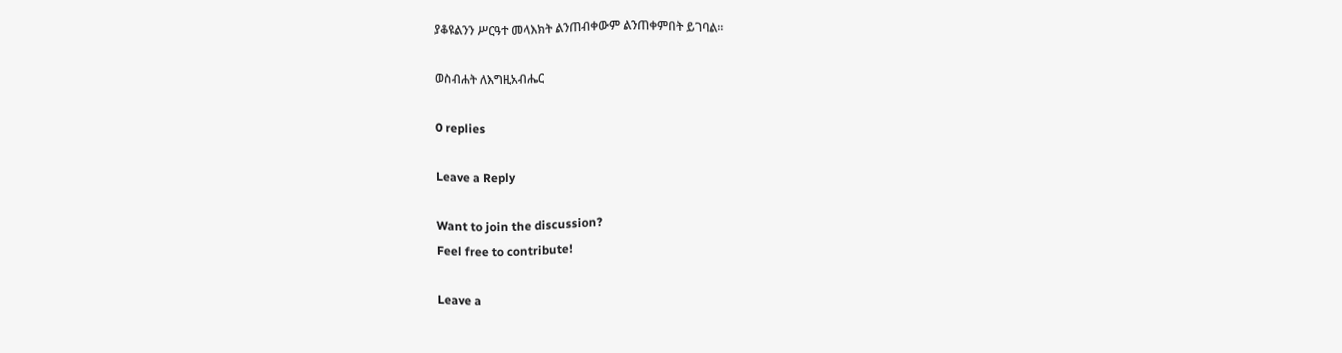ያቆዩልንን ሥርዓተ መላእክት ልንጠብቀውም ልንጠቀምበት ይገባል፡፡

ወስብሐት ለእግዚአብሔር

0 replies

Leave a Reply

Want to join the discussion?
Feel free to contribute!

Leave a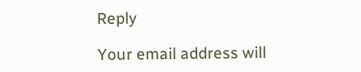Reply

Your email address will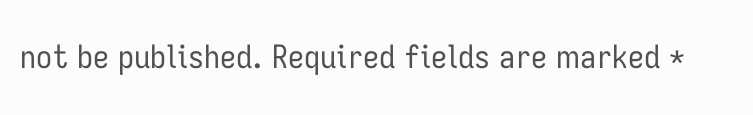not be published. Required fields are marked *